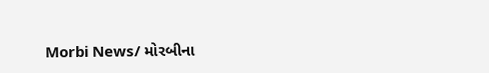Morbi News/ મોરબીના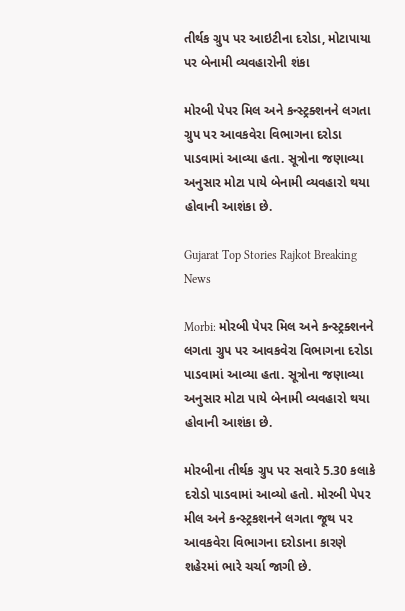તીર્થક ગ્રુપ પર આઇટીના દરોડા, મોટાપાયા પર બેનામી વ્યવહારોની શંકા

મોરબી પેપર મિલ અને કન્સ્ટ્રક્શનને લગતા ગ્રુપ પર આવકવેરા વિભાગના દરોડા પાડવામાં આવ્યા હતા. સૂત્રોના જણાવ્યા અનુસાર મોટા પાયે બેનામી વ્યવહારો થયા હોવાની આશંકા છે.

Gujarat Top Stories Rajkot Breaking News

Morbi: મોરબી પેપર મિલ અને કન્સ્ટ્રક્શનને લગતા ગ્રુપ પર આવકવેરા વિભાગના દરોડા પાડવામાં આવ્યા હતા. સૂત્રોના જણાવ્યા અનુસાર મોટા પાયે બેનામી વ્યવહારો થયા હોવાની આશંકા છે.

મોરબીના તીર્થક ગ્રુપ પર સવારે 5.30 કલાકે દરોડો પાડવામાં આવ્યો હતો. મોરબી પેપર મીલ અને કન્સ્ટ્રકશનને લગતા જૂથ પર આવકવેરા વિભાગના દરોડાના કારણે શહેરમાં ભારે ચર્ચા જાગી છે.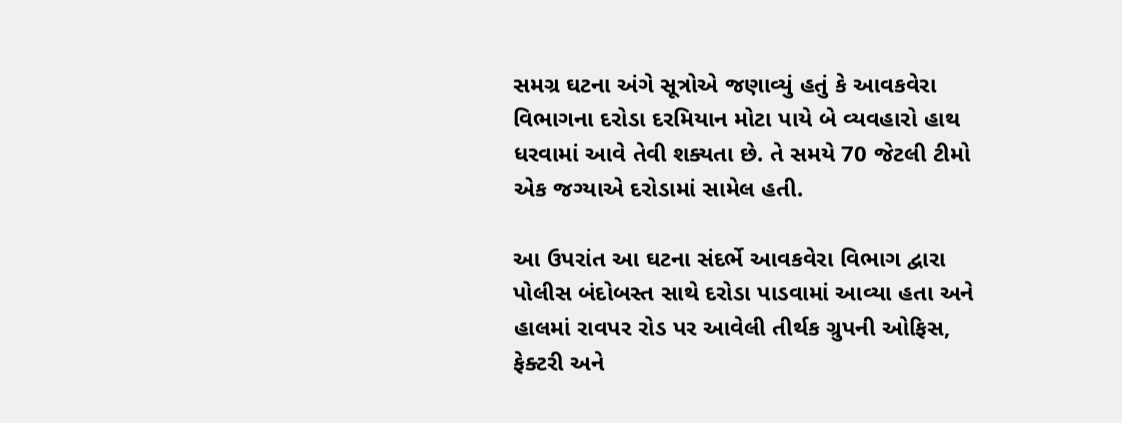સમગ્ર ઘટના અંગે સૂત્રોએ જણાવ્યું હતું કે આવકવેરા વિભાગના દરોડા દરમિયાન મોટા પાયે બે વ્યવહારો હાથ ધરવામાં આવે તેવી શક્યતા છે. તે સમયે 70 જેટલી ટીમો એક જગ્યાએ દરોડામાં સામેલ હતી.

આ ઉપરાંત આ ઘટના સંદર્ભે આવકવેરા વિભાગ દ્વારા પોલીસ બંદોબસ્ત સાથે દરોડા પાડવામાં આવ્યા હતા અને હાલમાં રાવપર રોડ પર આવેલી તીર્થક ગ્રુપની ઓફિસ, ફેક્ટરી અને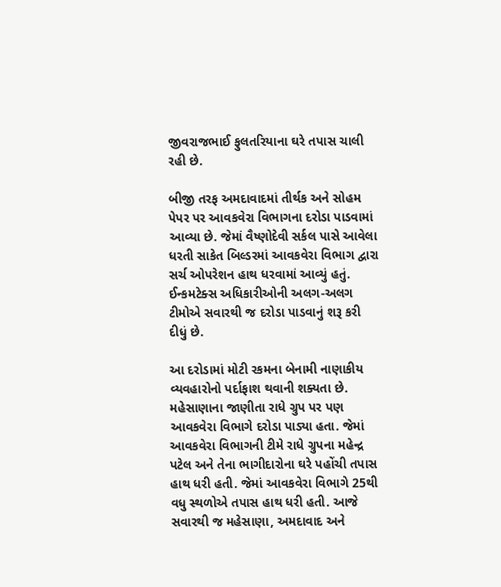જીવરાજભાઈ ફુલતરિયાના ઘરે તપાસ ચાલી રહી છે.

બીજી તરફ અમદાવાદમાં તીર્થક અને સોહમ પેપર પર આવકવેરા વિભાગના દરોડા પાડવામાં આવ્યા છે. જેમાં વૈષ્ણોદેવી સર્કલ પાસે આવેલા ધરતી સાકેત બિલ્ડરમાં આવકવેરા વિભાગ દ્વારા સર્ચ ઓપરેશન હાથ ધરવામાં આવ્યું હતું. ઈન્કમટેક્સ અધિકારીઓની અલગ-અલગ ટીમોએ સવારથી જ દરોડા પાડવાનું શરૂ કરી દીધું છે.

આ દરોડામાં મોટી રકમના બેનામી નાણાકીય વ્યવહારોનો પર્દાફાશ થવાની શક્યતા છે. મહેસાણાના જાણીતા રાધે ગ્રુપ પર પણ આવકવેરા વિભાગે દરોડા પાડ્યા હતા. જેમાં આવકવેરા વિભાગની ટીમે રાધે ગ્રુપના મહેન્દ્ર પટેલ અને તેના ભાગીદારોના ઘરે પહોંચી તપાસ હાથ ધરી હતી. જેમાં આવકવેરા વિભાગે 25થી વધુ સ્થળોએ તપાસ હાથ ધરી હતી. આજે સવારથી જ મહેસાણા, અમદાવાદ અને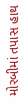મોરબીમાં તપાસ હાથ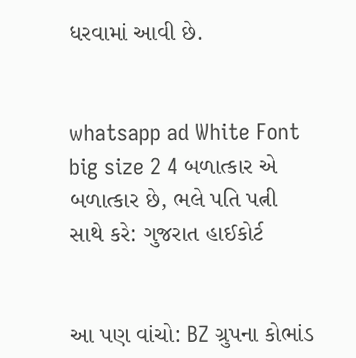ધરવામાં આવી છે.


whatsapp ad White Font big size 2 4 બળાત્કાર એ બળાત્કાર છે, ભલે પતિ પત્ની સાથે કરે: ગુજરાત હાઈકોર્ટ


આ પણ વાંચો: BZ ગ્રુપના કોભાંડ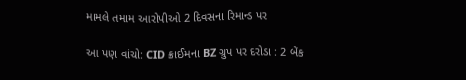મામલે તમામ આરોપીઓ 2 દિવસના રિમાન્ડ પર

આ પણ વાંચો: CID ક્રાઈમના BZ ગ્રુપ પર દરોડા : 2 બેંક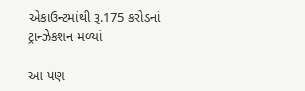એકાઉન્ટમાંથી રૂ.175 કરોડનાં ટ્રાન્ઝેકશન મળ્યાં

આ પણ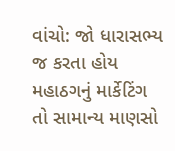વાંચો: જો ધારાસભ્ય જ કરતા હોય મહાઠગનું માર્કેટિંગ તો સામાન્ય માણસો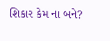શિકાર કેમ ના બને?